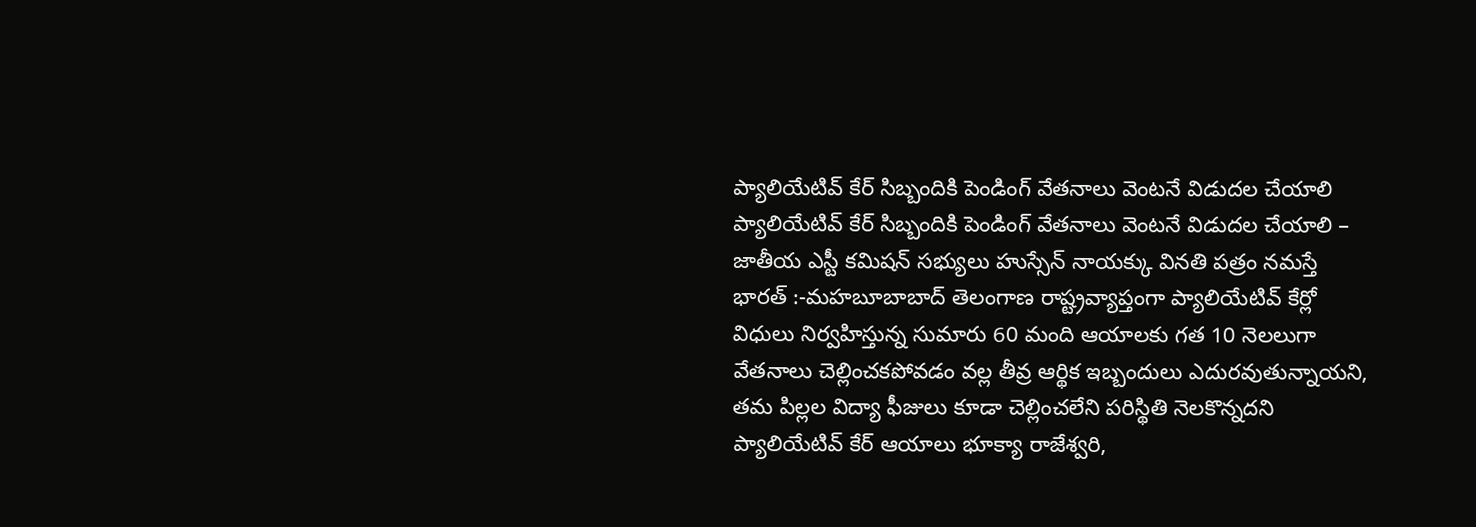ప్యాలియేటివ్ కేర్ సిబ్బందికి పెండింగ్ వేతనాలు వెంటనే విడుదల చేయాలి
ప్యాలియేటివ్ కేర్ సిబ్బందికి పెండింగ్ వేతనాలు వెంటనే విడుదల చేయాలి – జాతీయ ఎస్టీ కమిషన్ సభ్యులు హుస్సేన్ నాయక్కు వినతి పత్రం నమస్తే భారత్ :-మహబూబాబాద్ తెలంగాణ రాష్ట్రవ్యాప్తంగా ప్యాలియేటివ్ కేర్లో విధులు నిర్వహిస్తున్న సుమారు 60 మంది ఆయాలకు గత 10 నెలలుగా వేతనాలు చెల్లించకపోవడం వల్ల తీవ్ర ఆర్థిక ఇబ్బందులు ఎదురవుతున్నాయని, తమ పిల్లల విద్యా ఫీజులు కూడా చెల్లించలేని పరిస్థితి నెలకొన్నదని ప్యాలియేటివ్ కేర్ ఆయాలు భూక్యా రాజేశ్వరి,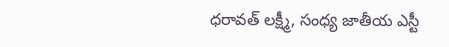ధరావత్ లక్ష్మీ, సంధ్య జాతీయ ఎస్టీ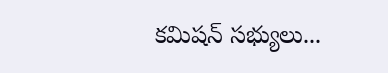కమిషన్ సభ్యులు...